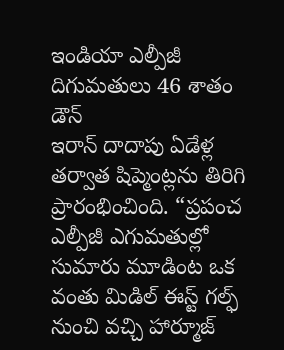ఇండియా ఎల్పీజీ దిగుమతులు 46 శాతం డౌన్
ఇరాన్ దాదాపు ఏడేళ్ల తర్వాత షిప్మెంట్లను తిరిగి ప్రారంభించింది. “ప్రపంచ ఎల్పీజీ ఎగుమతుల్లో సుమారు మూడింట ఒక వంతు మిడిల్ ఈస్ట్ గల్ఫ్ నుంచి వచ్చి హార్మూజ్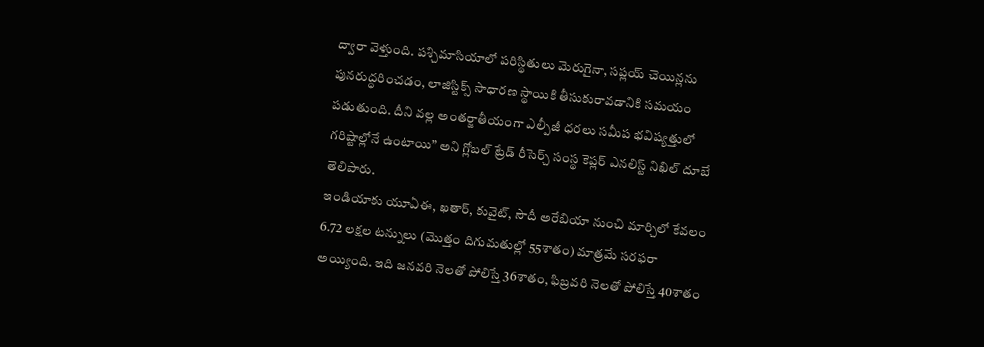ద్వారా వెళ్తుంది. పశ్చిమాసియాలో పరిస్థితులు మెరుగైనా, సప్లయ్ చెయిన్లను పునరుద్ధరించడం, లాజిస్టిక్స్ సాధారణ స్థాయికి తీసుకురావడానికి సమయం పడుతుంది. దీని వల్ల అంతర్జాతీయంగా ఎల్పీజీ ధరలు సమీప భవిష్యత్తులో గరిష్టాల్లోనే ఉంటాయి” అని గ్లోబల్ ట్రేడ్ రీసెర్చ్ సంస్థ కెప్లర్ ఎనలిస్ట్ నిఖిల్ దూబే తెలిపారు.
ఇండియాకు యూఏఈ, ఖతార్, కువైట్, సౌదీ అరేబియా నుంచి మార్చిలో కేవలం 6.72 లక్షల టన్నులు (మొత్తం దిగుమతుల్లో 55శాతం) మాత్రమే సరఫరా అయ్యింది. ఇది జనవరి నెలతో పోలిస్తే 36శాతం, ఫిబ్రవరి నెలతో పోలిస్తే 40శాతం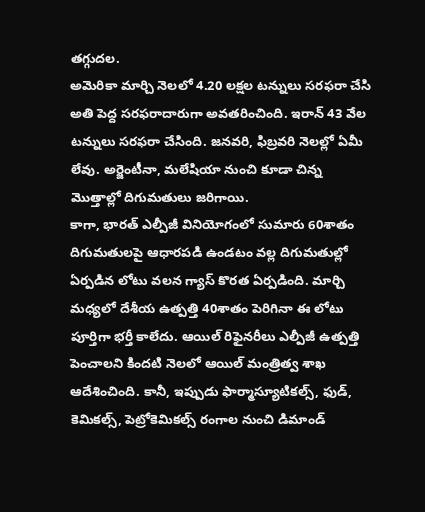తగ్గుదల.
అమెరికా మార్చి నెలలో 4.20 లక్షల టన్నులు సరఫరా చేసి అతి పెద్ద సరఫరాదారుగా అవతరించింది. ఇరాన్ 43 వేల టన్నులు సరఫరా చేసింది. జనవరి, ఫిబ్రవరి నెలల్లో ఏమీ లేవు. అర్జెంటీనా, మలేషియా నుంచి కూడా చిన్న మొత్తాల్లో దిగుమతులు జరిగాయి.
కాగా, భారత్ ఎల్పీజీ వినియోగంలో సుమారు 60శాతం దిగుమతులపై ఆధారపడి ఉండటం వల్ల దిగుమతుల్లో ఏర్పడిన లోటు వలన గ్యాస్ కొరత ఏర్పడింది. మార్చి మధ్యలో దేశీయ ఉత్పత్తి 40శాతం పెరిగినా ఈ లోటు పూర్తిగా భర్తీ కాలేదు. ఆయిల్ రిఫైనరీలు ఎల్పీజీ ఉత్పత్తి పెంచాలని కిందటి నెలలో ఆయిల్ మంత్రిత్వ శాఖ ఆదేశించింది. కానీ, ఇప్పుడు ఫార్మాస్యూటికల్స్, ఫుడ్, కెమికల్స్, పెట్రోకెమికల్స్ రంగాల నుంచి డిమాండ్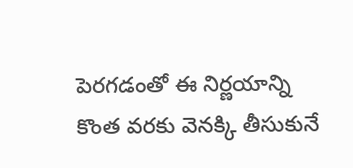పెరగడంతో ఈ నిర్ణయాన్ని కొంత వరకు వెనక్కి తీసుకునే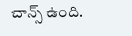చాన్స్ ఉంది.